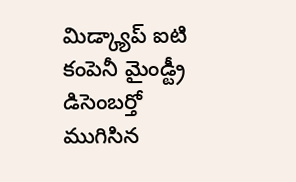మిడ్క్యాప్ ఐటి కంపెనీ మైండ్ట్రీ డిసెంబర్తో ముగిసిన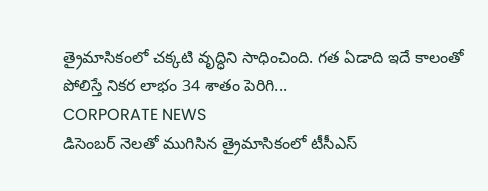త్రైమాసికంలో చక్కటి వృద్ధిని సాధించింది. గత ఏడాది ఇదే కాలంతో పోలిస్తే నికర లాభం 34 శాతం పెరిగి...
CORPORATE NEWS
డిసెంబర్ నెలతో ముగిసిన త్రైమాసికంలో టీసీఎస్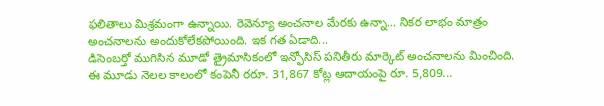ఫలితాలు మిశ్రమంగా ఉన్నాయి. రెవెన్యూ అంచనాల మేరకు ఉన్నా... నికర లాభం మాత్రం అంచనాలను అందుకోలేకపోయింది. ఇక గత ఏడాది...
డిసెంబర్తో ముగిసిన మూడో త్రైమాసికంలో ఇన్ఫోసిస్ పనితీరు మార్కెట్ అంచనాలను మించింది. ఈ మూడు నెలల కాలంలో కంపెనీ రరూ. 31,867 కోట్ల ఆదాయంపై రూ. 5,809...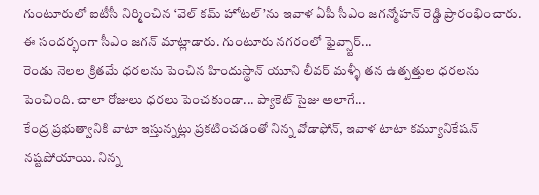గుంటూరులో ఐటీసీ నిర్మించిన ‘వెల్ కమ్ హోటల్’ను ఇవాళ ఏపీ సీఎం జగన్మోహన్ రెడ్డి ప్రారంభించారు. ఈ సందర్భంగా సీఎం జగన్ మాట్లాడారు. గుంటూరు నగరంలో ఫైవ్స్టార్...
రెండు నెలల క్రితమే ధరలను పెంచిన హిందుస్థాన్ యూని లీవర్ మళ్ళీ తన ఉత్పత్తుల ధరలను పెంచింది. చాలా రోజులు ధరలు పెంచకుండా... ప్యాకెట్ సైజు అలాగే...
కేంద్ర ప్రభుత్వానికి వాటా ఇస్తున్నట్లు ప్రకటించడంతో నిన్న వోడాఫోన్, ఇవాళ టాటా కమ్యూనికేషన్ నష్టపోయాయి. నిన్న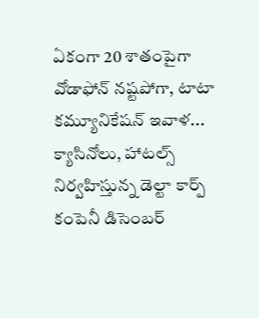ఏకంగా 20 శాతంపైగా వోడాఫోన్ నష్టపోగా, టాటా కమ్యూనికేషన్ ఇవాళ...
క్యాసినోలు, హాటల్స్ నిర్వహిస్తున్న డెల్టా కార్ప్ కంపెనీ డిసెంబర్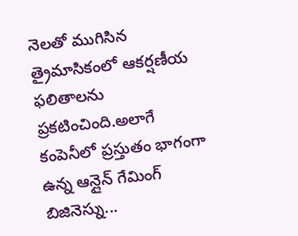నెలతో ముగిసిన త్రైమాసికంలో ఆకర్షణీయ ఫలితాలను ప్రకటించింది.అలాగే కంపెనీలో ప్రస్తుతం భాగంగా ఉన్న ఆన్లైన్ గేమింగ్ బిజినెస్ను...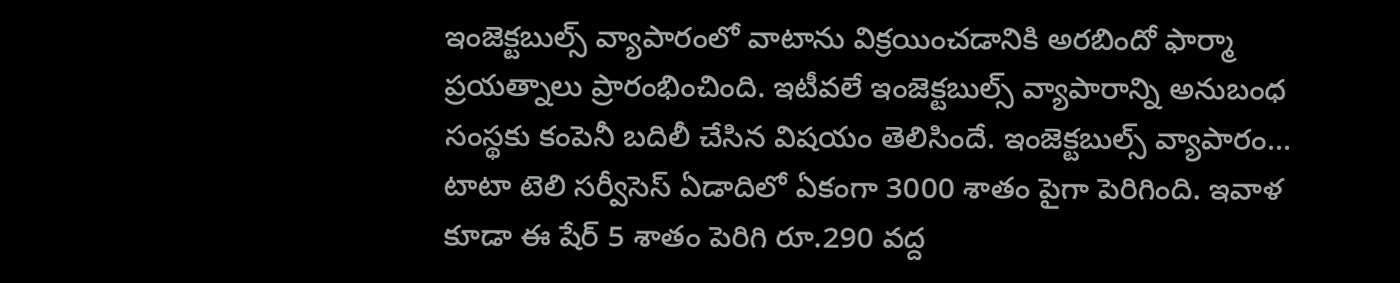ఇంజెక్టబుల్స్ వ్యాపారంలో వాటాను విక్రయించడానికి అరబిందో ఫార్మా ప్రయత్నాలు ప్రారంభించింది. ఇటీవలే ఇంజెక్టబుల్స్ వ్యాపారాన్ని అనుబంధ సంస్థకు కంపెనీ బదిలీ చేసిన విషయం తెలిసిందే. ఇంజెక్టబుల్స్ వ్యాపారం...
టాటా టెలి సర్వీసెస్ ఏడాదిలో ఏకంగా 3000 శాతం పైగా పెరిగింది. ఇవాళ కూడా ఈ షేర్ 5 శాతం పెరిగి రూ.290 వద్ద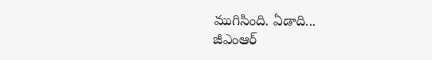ముగిసింది. ఏడాది...
జీఎంఆర్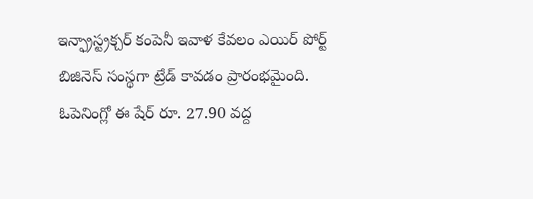ఇన్ఫ్రాస్ట్రక్చర్ కంపెనీ ఇవాళ కేవలం ఎయిర్ పోర్ట్ బిజినెస్ సంస్థగా ట్రేడ్ కావడం ప్రారంభమైంది. ఓపెనింగ్లో ఈ షేర్ రూ. 27.90 వద్ద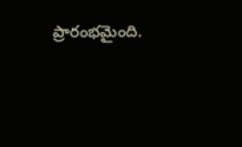ప్రారంభమైంది.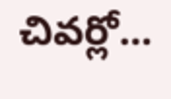చివర్లో...